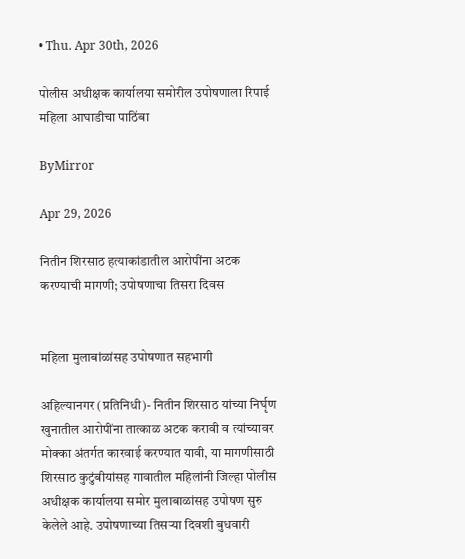• Thu. Apr 30th, 2026

पोलीस अधीक्षक कार्यालया समोरील उपोषणाला रिपाई महिला आघाडीचा पाठिंबा

ByMirror

Apr 29, 2026

नितीन शिरसाठ हत्याकांडातील आरोपींना अटक करण्याची मागणी; उपोषणाचा तिसरा दिवस


महिला मुलाबांळांसह उपोषणात सहभागी

अहिल्यानगर (प्रतिनिधी)- नितीन शिरसाठ यांच्या निर्घृण खुनातील आरोपींना तात्काळ अटक करावी व त्यांच्यावर मोक्का अंतर्गत कारवाई करण्यात यावी, या मागणीसाठी शिरसाठ कुटुंबीयांसह गावातील महिलांनी जिल्हा पोलीस अधीक्षक कार्यालया समोर मुलाबाळांसह उपोषण सुरु केलेले आहे. उपोषणाच्या तिसऱ्या दिवशी बुधवारी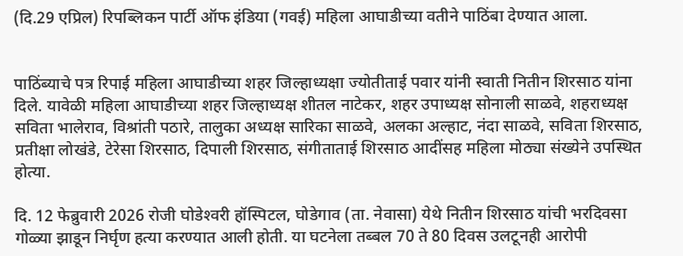(दि.29 एप्रिल) रिपब्लिकन पार्टी ऑफ इंडिया (गवई) महिला आघाडीच्या वतीने पाठिंबा देण्यात आला.


पाठिंब्याचे पत्र रिपाई महिला आघाडीच्या शहर जिल्हाध्यक्षा ज्योतीताई पवार यांनी स्वाती नितीन शिरसाठ यांना दिले. यावेळी महिला आघाडीच्या शहर जिल्हाध्यक्ष शीतल नाटेकर, शहर उपाध्यक्ष सोनाली साळवे, शहराध्यक्ष सविता भालेराव, विश्रांती पठारे, तालुका अध्यक्ष सारिका साळवे, अलका अल्हाट, नंदा साळवे, सविता शिरसाठ, प्रतीक्षा लोखंडे, टेरेसा शिरसाठ, दिपाली शिरसाठ, संगीताताई शिरसाठ आदींसह महिला मोठ्या संख्येने उपस्थित होत्या.

दि. 12 फेब्रुवारी 2026 रोजी घोडेश्‍वरी हॉस्पिटल, घोडेगाव (ता. नेवासा) येथे नितीन शिरसाठ यांची भरदिवसा गोळ्या झाडून निर्घृण हत्या करण्यात आली होती. या घटनेला तब्बल 70 ते 80 दिवस उलटूनही आरोपी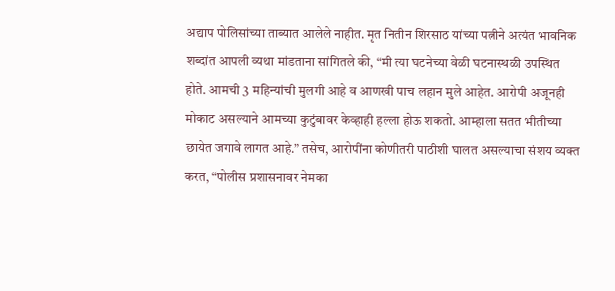अद्याप पोलिसांच्या ताब्यात आलेले नाहीत. मृत नितीन शिरसाठ यांच्या पत्नीने अत्यंत भावनिक शब्दांत आपली व्यथा मांडताना सांगितले की, “मी त्या घटनेच्या वेळी घटनास्थळी उपस्थित होते. आमची 3 महिन्यांची मुलगी आहे व आणखी पाच लहान मुले आहेत. आरोपी अजूनही मोकाट असल्याने आमच्या कुटुंबावर केव्हाही हल्ला होऊ शकतो. आम्हाला सतत भीतीच्या छायेत जगावे लागत आहे.” तसेच, आरोपींना कोणीतरी पाठीशी घालत असल्याचा संशय व्यक्त करत, “पोलीस प्रशासनावर नेमका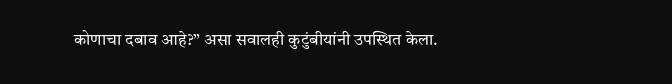कोणाचा दबाव आहे?” असा सवालही कुटुंबीयांनी उपस्थित केला.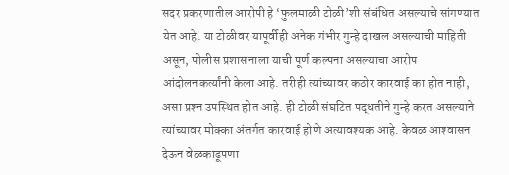सदर प्रकरणातील आरोपी हे ‘फुलमाळी टोळी’शी संबंधित असल्याचे सांगण्यात येत आहे. या टोळीवर यापूर्वीही अनेक गंभीर गुन्हे दाखल असल्याची माहिती असून, पोलीस प्रशासनाला याची पूर्ण कल्पना असल्याचा आरोप आंदोलनकर्त्यांनी केला आहे. तरीही त्यांच्यावर कठोर कारवाई का होत नाही, असा प्रश्‍न उपस्थित होत आहे. ही टोळी संघटित पद्धतीने गुन्हे करत असल्याने त्यांच्यावर मोक्का अंतर्गत कारवाई होणे अत्यावश्‍यक आहे. केवळ आश्‍वासन देऊन वेळकाढूपणा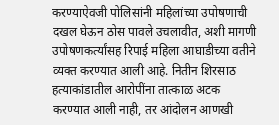करण्याऐवजी पोलिसांनी महिलांच्या उपोषणाची दखल घेऊन ठोस पावले उचलावीत, अशी मागणी उपोषणकर्त्यांसह रिपाई महिला आघाडीच्या वतीने व्यक्त करण्यात आली आहे. नितीन शिरसाठ हत्याकांडातील आरोपींना तात्काळ अटक करण्यात आली नाही, तर आंदोलन आणखी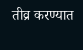तीव्र करण्यात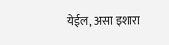येईल, असा इशारा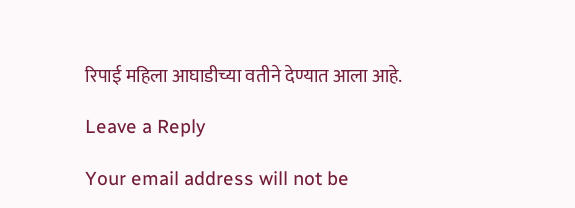रिपाई महिला आघाडीच्या वतीने देण्यात आला आहे.

Leave a Reply

Your email address will not be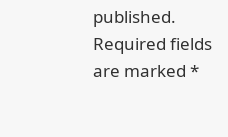published. Required fields are marked *